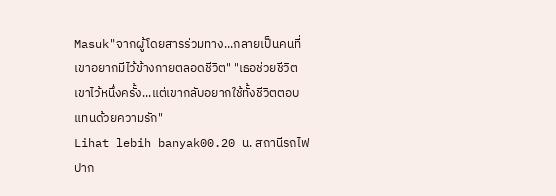Masuk"จากผู้โดยสารร่วมทาง...กลายเป็นคนที่เขาอยากมีไว้ข้างกายตลอดชีวิต" "เธอช่วยชีวิตเขาไว้หนึ่งครั้ง...แต่เขากลับอยากใช้ทั้งชีวิตตอบแทนด้วยความรัก"
Lihat lebih banyak00.20 น. สถานีรถไฟปาก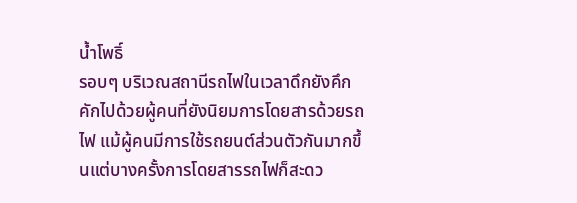น้ำโพธิ์
รอบๆ บริเวณสถานีรถไฟในเวลาดึกยังคึกคักไปด้วยผู้คนที่ยังนิยมการโดยสารด้วยรถไฟ แม้ผู้คนมีการใช้รถยนต์ส่วนตัวกันมากขึ้นแต่บางครั้งการโดยสารรถไฟก็สะดว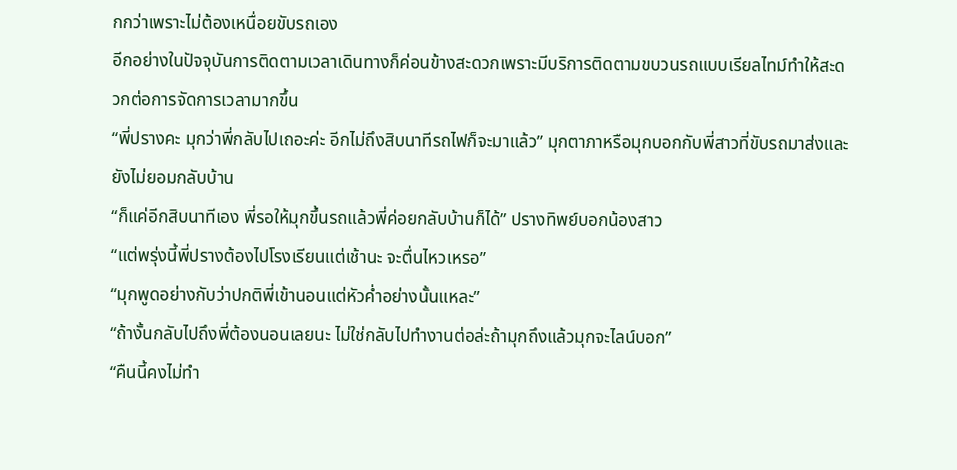กกว่าเพราะไม่ต้องเหนื่อยขับรถเอง
อีกอย่างในปัจจุบันการติดตามเวลาเดินทางก็ค่อนข้างสะดวกเพราะมีบริการติดตามขบวนรถแบบเรียลไทม์ทำให้สะดวกต่อการจัดการเวลามากขึ้น
“พี่ปรางคะ มุกว่าพี่กลับไปเถอะค่ะ อีกไม่ถึงสิบนาทีรถไฟก็จะมาแล้ว” มุกตาภาหรือมุกบอกกับพี่สาวที่ขับรถมาส่งและยังไม่ยอมกลับบ้าน
“ก็แค่อีกสิบนาทีเอง พี่รอให้มุกขึ้นรถแล้วพี่ค่อยกลับบ้านก็ได้” ปรางทิพย์บอกน้องสาว
“แต่พรุ่งนี้พี่ปรางต้องไปโรงเรียนแต่เช้านะ จะตื่นไหวเหรอ”
“มุกพูดอย่างกับว่าปกติพี่เข้านอนแต่หัวค่ำอย่างนั้นแหละ”
“ถ้างั้นกลับไปถึงพี่ต้องนอนเลยนะ ไม่ใช่กลับไปทำงานต่อล่ะถ้ามุกถึงแล้วมุกจะไลน์บอก”
“คืนนี้คงไม่ทำ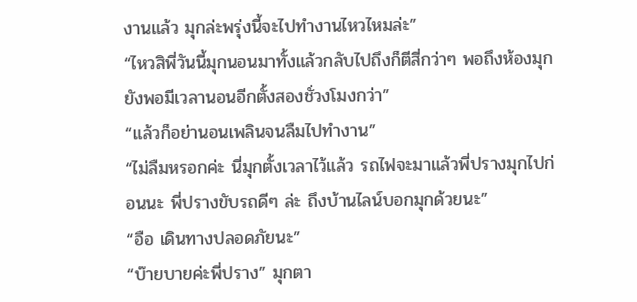งานแล้ว มุกล่ะพรุ่งนี้จะไปทำงานไหวไหมล่ะ”
“ไหวสิพี่วันนี้มุกนอนมาทั้งแล้วกลับไปถึงก็ตีสี่กว่าๆ พอถึงห้องมุกยังพอมีเวลานอนอีกตั้งสองชั่วงโมงกว่า”
“แล้วก็อย่านอนเพลินจนลืมไปทำงาน”
“ไม่ลืมหรอกค่ะ นี่มุกตั้งเวลาไว้แล้ว รถไฟจะมาแล้วพี่ปรางมุกไปก่อนนะ พี่ปรางขับรถดีๆ ล่ะ ถึงบ้านไลน์บอกมุกด้วยนะ”
“อือ เดินทางปลอดภัยนะ”
“บ๊ายบายค่ะพี่ปราง” มุกตา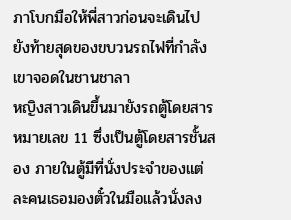ภาโบกมือให้พี่สาวก่อนจะเดินไปยังท้ายสุดของขบวนรถไฟที่กำลังเขาจอดในชานชาลา
หญิงสาวเดินขึ้นมายังรถตู้โดยสารหมายเลข 11 ซึ่งเป็นตู้โดยสารชั้นสอง ภายในตู้มีที่นั่งประจำของแต่ละคนเธอมองตั๋วในมือแล้วนั่งลง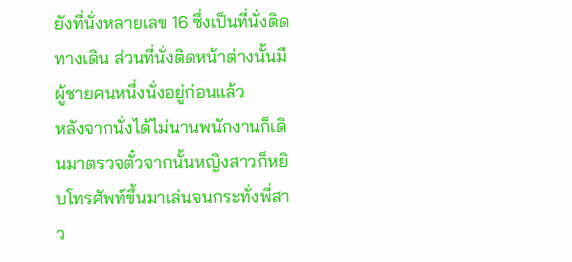ยังที่นั่งหลายเลข 16 ซึ่งเป็นที่นั่งติดทางเดิน ส่วนที่นั่งติดหน้าต่างนั้นมีผู้ชายคนหนึ่งนั่งอยู่ก่อนแล้ว
หลังจากนั่งได้ไม่นานพนักงานก็เดินมาตรวจตั๋วจากนั้นหญิงสาวก็หยิบโทรศัพท์ขึ้นมาเล่นจนกระทั่งพี่สาว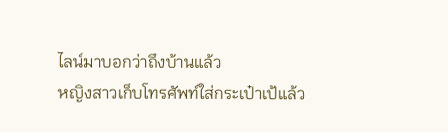ไลน์มาบอกว่าถึงบ้านแล้ว
หญิงสาวเก็บโทรศัพท์ใส่กระเป๋าเป้แล้ว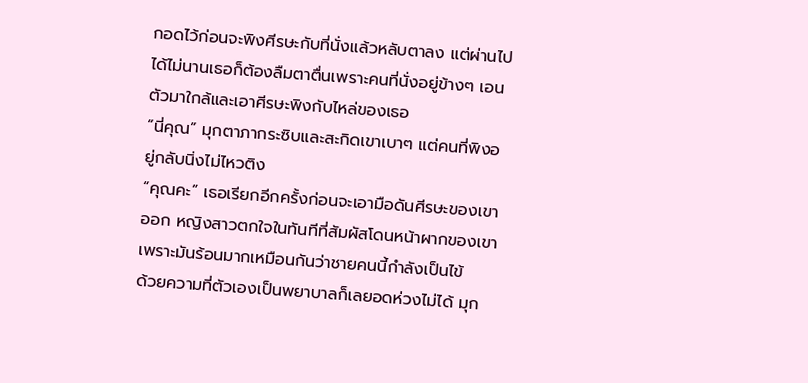กอดไว้ก่อนจะพิงศีรษะกับที่นั่งแล้วหลับตาลง แต่ผ่านไปได้ไม่นานเธอก็ต้องลืมตาตื่นเพราะคนที่นั่งอยู่ข้างๆ เอนตัวมาใกล้และเอาศีรษะพิงกับไหล่ของเธอ
“นี่คุณ” มุกตาภากระซิบและสะกิดเขาเบาๆ แต่คนที่พิงอยู่กลับนิ่งไม่ไหวติง
“คุณคะ” เธอเรียกอีกครั้งก่อนจะเอามือดันศีรษะของเขาออก หญิงสาวตกใจในทันทีที่สัมผัสโดนหน้าผากของเขา เพราะมันร้อนมากเหมือนกันว่าชายคนนี้กำลังเป็นไข้
ด้วยความที่ตัวเองเป็นพยาบาลก็เลยอดห่วงไม่ได้ มุก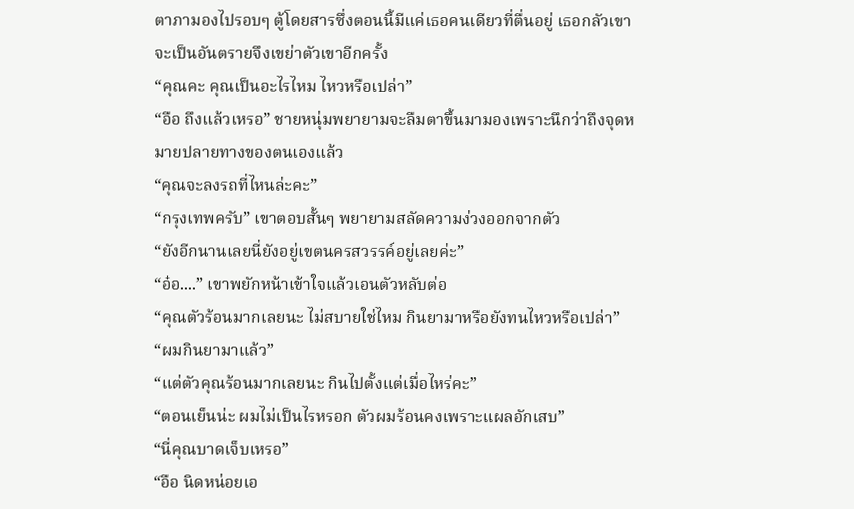ตาภามองไปรอบๆ ตู้โดยสารซึ่งตอนนี้มีแค่เธอคนเดียวที่ตื่นอยู่ เธอกลัวเขาจะเป็นอันตรายจึงเขย่าตัวเขาอีกครั้ง
“คุณคะ คุณเป็นอะไรไหม ไหวหรือเปล่า”
“อือ ถึงแล้วเหรอ” ชายหนุ่มพยายามจะลืมตาขึ้นมามองเพราะนึกว่าถึงจุดหมายปลายทางของตนเองแล้ว
“คุณจะลงรถที่ไหนล่ะคะ”
“กรุงเทพครับ” เขาตอบสั้นๆ พยายามสลัดความง่วงออกจากตัว
“ยังอีกนานเลยนี่ยังอยู่เขตนครสวรรค์อยู่เลยค่ะ”
“อ๋อ....” เขาพยักหน้าเข้าใจแล้วเอนตัวหลับต่อ
“คุณตัวร้อนมากเลยนะ ไม่สบายใช่ไหม กินยามาหรือยังทนไหวหรือเปล่า”
“ผมกินยามาแล้ว”
“แต่ตัวคุณร้อนมากเลยนะ กินไปตั้งแต่เมื่อไหร่คะ”
“ตอนเย็นน่ะ ผมไม่เป็นไรหรอก ตัวผมร้อนคงเพราะแผลอักเสบ”
“นี่คุณบาดเจ็บเหรอ”
“อือ นิดหน่อยเอ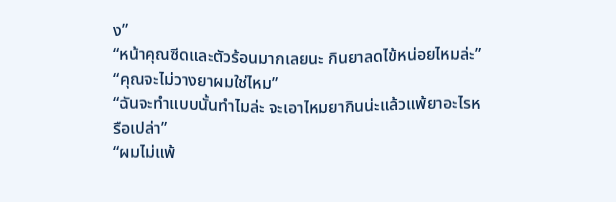ง”
“หน้าคุณซีดและตัวร้อนมากเลยนะ กินยาลดไข้หน่อยไหมล่ะ”
“คุณจะไม่วางยาผมใช่ไหม”
“ฉันจะทำแบบนั้นทำไมล่ะ จะเอาไหมยากินน่ะแล้วแพ้ยาอะไรหรือเปล่า”
“ผมไม่แพ้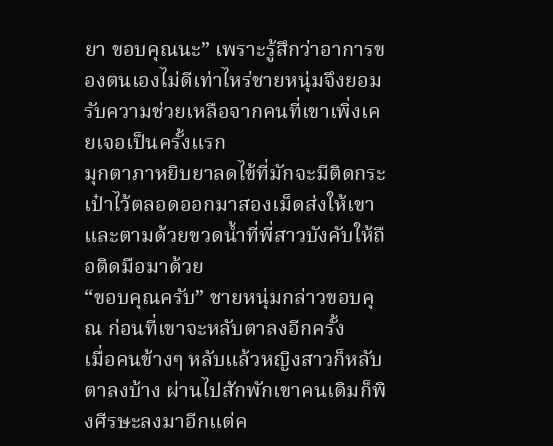ยา ขอบคุณนะ” เพราะรู้สึกว่าอาการของตนเองไม่ดีเท่าไหร่ชายหนุ่มจึงยอมรับความช่วยเหลือจากคนที่เขาเพิ่งเคยเจอเป็นครั้งแรก
มุกตาภาหยิบยาลดไข้ที่มักจะมีติดกระเป๋าไว้ตลอดออกมาสองเม็ดส่งให้เขาและตามด้วยขวดน้ำที่พี่สาวบังคับให้ถือติดมือมาด้วย
“ขอบคุณครับ” ชายหนุ่มกล่าวขอบคุณ ก่อนที่เขาจะหลับตาลงอีกครั้ง
เมื่อคนข้างๆ หลับแล้วหญิงสาวก็หลับตาลงบ้าง ผ่านไปสักพักเขาคนเดิมก็พิงศีรษะลงมาอีกแต่ค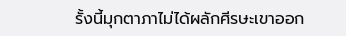รั้งนี้มุกตาภาไม่ได้ผลักศีรษะเขาออก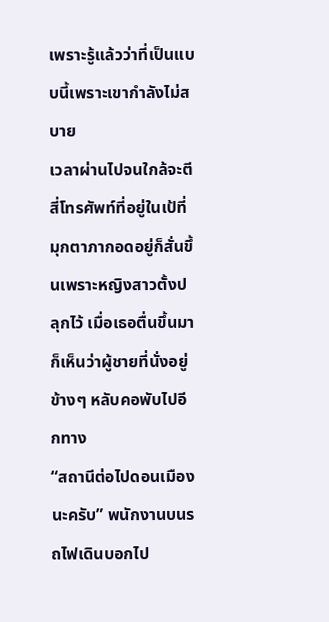เพราะรู้แล้วว่าที่เป็นแบบนี้เพราะเขากำลังไม่สบาย
เวลาผ่านไปจนใกล้จะตีสี่โทรศัพท์ที่อยู่ในเป้ที่มุกตาภากอดอยู่ก็สั่นขึ้นเพราะหญิงสาวตั้งปลุกไว้ เมื่อเธอตื่นขึ้นมาก็เห็นว่าผู้ชายที่นั่งอยู่ข้างๆ หลับคอพับไปอีกทาง
“สถานีต่อไปดอนเมืองนะครับ” พนักงานบนรถไฟเดินบอกไป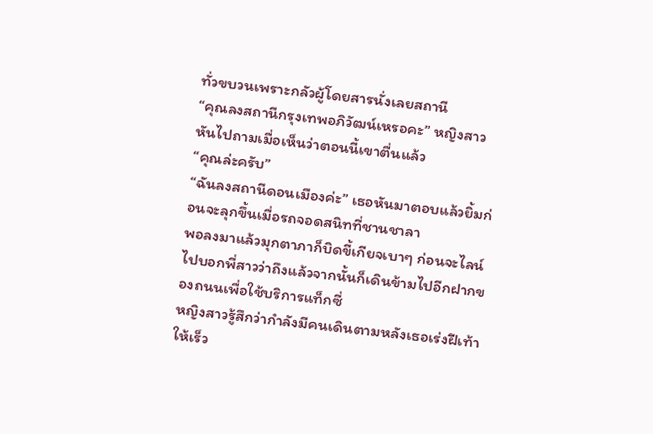ทั่วขบวนเพราะกลัวผู้โดยสารนั่งเลยสถานี
“คุณลงสถานีกรุงเทพอภิวัฒน์เหรอคะ” หญิงสาวหันไปถามเมื่อเห็นว่าตอนนี้เขาตื่นแล้ว
“คุณล่ะครับ”
“ฉันลงสถานีดอนเมืองค่ะ” เธอหันมาตอบแล้วยิ้มก่อนจะลุกขึ้นเมื่อรถจอดสนิทที่ชานชาลา
พอลงมาแล้วมุกตาภาก็บิดขี้เกียจเบาๆ ก่อนจะไลน์ไปบอกพี่สาวว่าถึงแล้วจากนั้นก็เดินข้ามไปอีกฝากของถนนเพื่อใช้บริการแท็กซี่
หญิงสาวรู้สึกว่ากำลังมีคนเดินตามหลังเธอเร่งฝีเท้าให้เร็ว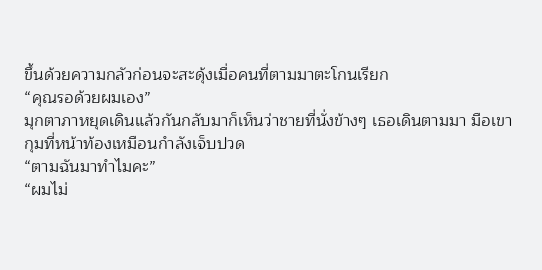ขึ้นด้วยความกลัวก่อนจะสะดุ้งเมื่อคนที่ตามมาตะโกนเรียก
“คุณรอด้วยผมเอง”
มุกตาภาหยุดเดินแล้วกันกลับมาก็เห็นว่าชายที่นั่งข้างๆ เธอเดินตามมา มือเขากุมที่หน้าท้องเหมือนกำลังเจ็บปวด
“ตามฉันมาทำไมคะ”
“ผมไม่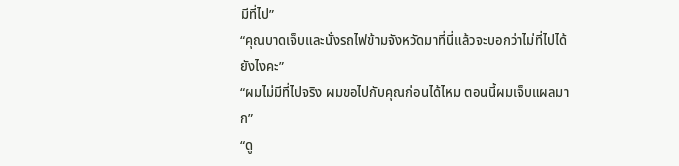มีที่ไป”
“คุณบาดเจ็บและนั่งรถไฟข้ามจังหวัดมาที่นี่แล้วจะบอกว่าไม่ที่ไปได้ยังไงคะ”
“ผมไม่มีที่ไปจริง ผมขอไปกับคุณก่อนได้ไหม ตอนนี้ผมเจ็บแผลมาก”
“ดู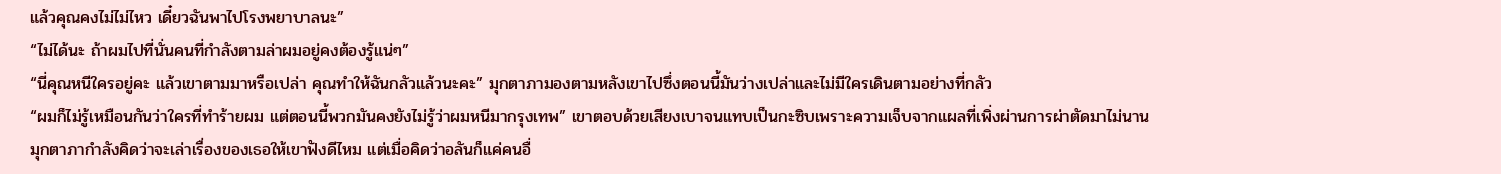แล้วคุณคงไม่ไม่ไหว เดี๋ยวฉันพาไปโรงพยาบาลนะ”
“ไม่ได้นะ ถ้าผมไปที่นั่นคนที่กำลังตามล่าผมอยู่คงต้องรู้แน่ๆ”
“นี่คุณหนีใครอยู่คะ แล้วเขาตามมาหรือเปล่า คุณทำให้ฉันกลัวแล้วนะคะ” มุกตาภามองตามหลังเขาไปซึ่งตอนนี้มันว่างเปล่าและไม่มีใครเดินตามอย่างที่กลัว
“ผมก็ไม่รู้เหมือนกันว่าใครที่ทำร้ายผม แต่ตอนนี้พวกมันคงยังไม่รู้ว่าผมหนีมากรุงเทพ” เขาตอบด้วยเสียงเบาจนแทบเป็นกะซิบเพราะความเจ็บจากแผลที่เพิ่งผ่านการผ่าตัดมาไม่นาน
มุกตาภากำลังคิดว่าจะเล่าเรื่องของเธอให้เขาฟังดีไหม แต่เมื่อคิดว่าอลันก็แค่คนอื่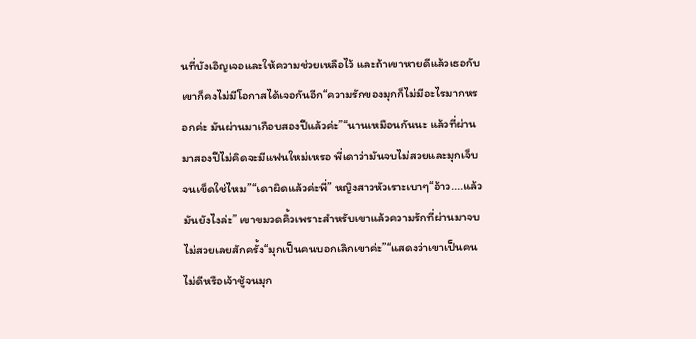นที่บังเอิญเจอและให้ความช่วยเหลือไว้ และถ้าเขาหายดีแล้วเธอกับเขาก็คงไม่มีโอกาสได้เจอกันอีก“ความรักของมุกก็ไม่มีอะไรมากหรอกค่ะ มันผ่านมาเกือบสองปีแล้วค่ะ”“นานเหมือนกันนะ แล้วที่ผ่านมาสองปีไม่คิดจะมีแฟนใหม่เหรอ พี่เดาว่ามันจบไม่สวยและมุกเจ็บจนเข็ดใช่ไหม”“เดาผิดแล้วค่ะพี่” หญิงสาวหัวเราะเบาๆ“อ้าว....แล้วมันยังไงล่ะ” เขาขมวดคิ้วเพราะสำหรับเขาแล้วความรักที่ผ่านมาจบไม่สวยเลยสักครั้ง“มุกเป็นคนบอกเลิกเขาค่ะ”“แสดงว่าเขาเป็นคนไม่ดีหรือเจ้าชู้จนมุก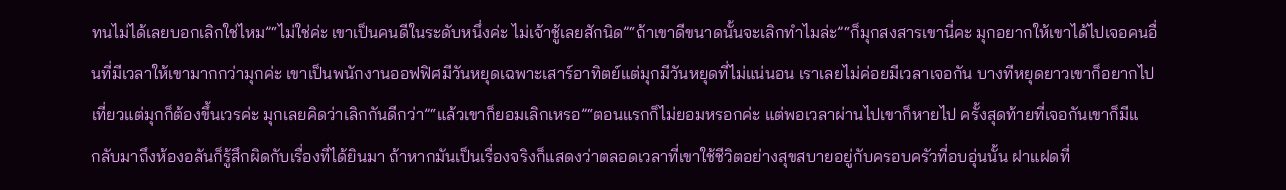ทนไม่ได้เลยบอกเลิกใช่ไหม”“ไม่ใช่ค่ะ เขาเป็นคนดีในระดับหนึ่งค่ะ ไม่เจ้าชู้เลยสักนิด”“ถ้าเขาดีขนาดนั้นจะเลิกทำไมล่ะ”“ก็มุกสงสารเขานี่คะ มุกอยากให้เขาได้ไปเจอคนอื่นที่มีเวลาให้เขามากกว่ามุกค่ะ เขาเป็นพนักงานออฟฟิศมีวันหยุดเฉพาะเสาร์อาทิตย์แต่มุกมีวันหยุดที่ไม่แน่นอน เราเลยไม่ค่อยมีเวลาเจอกัน บางทีหยุดยาวเขาก็อยากไปเที่ยวแต่มุกก็ต้องขึ้นเวรค่ะ มุกเลยคิดว่าเลิกกันดีกว่า”“แล้วเขาก็ยอมเลิกเหรอ”“ตอนแรกก็ไม่ยอมหรอกค่ะ แต่พอเวลาผ่านไปเขาก็หายไป ครั้งสุดท้ายที่เจอกันเขาก็มีแ
กลับมาถึงห้องอลันก็รู้สึกผิดกับเรื่องที่ได้ยินมา ถ้าหากมันเป็นเรื่องจริงก็แสดงว่าตลอดเวลาที่เขาใช้ชีวิตอย่างสุขสบายอยู่กับครอบครัวที่อบอุ่นนั้น ฝาแฝดที่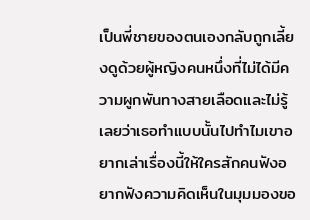เป็นพี่ชายของตนเองกลับถูกเลี้ยงดูด้วยผู้หญิงคนหนึ่งที่ไม่ได้มีความผูกพันทางสายเลือดและไม่รู้เลยว่าเธอทำแบบนั้นไปทำไมเขาอยากเล่าเรื่องนี้ให้ใครสักคนฟังอยากฟังความคิดเห็นในมุมมองขอ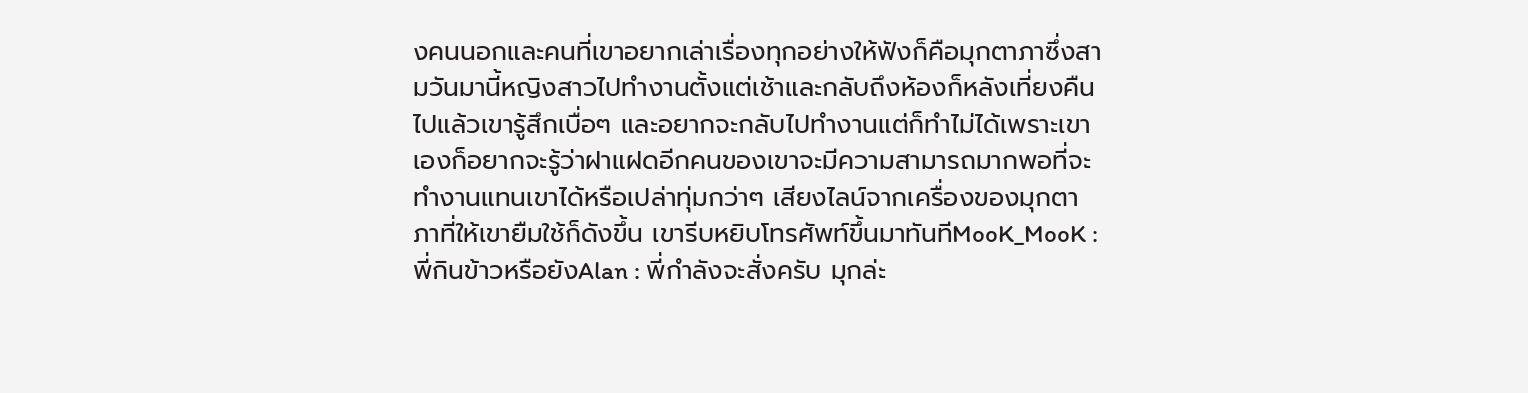งคนนอกและคนที่เขาอยากเล่าเรื่องทุกอย่างให้ฟังก็คือมุกตาภาซึ่งสามวันมานี้หญิงสาวไปทำงานตั้งแต่เช้าและกลับถึงห้องก็หลังเที่ยงคืนไปแล้วเขารู้สึกเบื่อๆ และอยากจะกลับไปทำงานแต่ก็ทำไม่ได้เพราะเขาเองก็อยากจะรู้ว่าฝาแฝดอีกคนของเขาจะมีความสามารถมากพอที่จะทำงานแทนเขาได้หรือเปล่าทุ่มกว่าๆ เสียงไลน์จากเครื่องของมุกตาภาที่ให้เขายืมใช้ก็ดังขึ้น เขารีบหยิบโทรศัพท์ขึ้นมาทันทีMooK_MooK : พี่กินข้าวหรือยังAlan : พี่กำลังจะสั่งครับ มุกล่ะ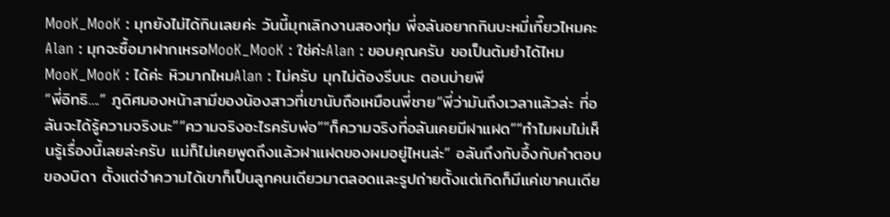MooK_MooK : มุกยังไม่ได้กินเลยค่ะ วันนี้มุกเลิกงานสองทุ่ม พี่อลันอยากกินบะหมี่เกี๊ยวไหมคะAlan : มุกจะซื้อมาฝากเหรอMooK_MooK : ใช่ค่ะAlan : ขอบคุณครับ ขอเป็นต้มยำได้ไหมMooK_MooK : ได้ค่ะ หิวมากไหมAlan : ไม่ครับ มุกไม่ต้องรีบนะ ตอนบ่ายพี
“พี่อิทธิ....” ภูดิศมองหน้าสามีของน้องสาวที่เขานับถือเหมือนพี่ชาย“พี่ว่ามันถึงเวลาแล้วล่ะ ที่อลันจะได้รู้ความจริงนะ”“ความจริงอะไรครับพ่อ”“ก็ความจริงที่อลันเคยมีฝาแฝด”“ทำไมผมไม่เห็นรู้เรื่องนี้เลยล่ะครับ แม่ก็ไม่เคยพูดถึงแล้วฝาแฝดของผมอยู่ไหนล่ะ” อลันถึงกับอึ้งกับคำตอบของบิดา ตั้งแต่จำความได้เขาก็เป็นลูกคนเดียวมาตลอดและรูปถ่ายตั้งแต่เกิดก็มีแค่เขาคนเดีย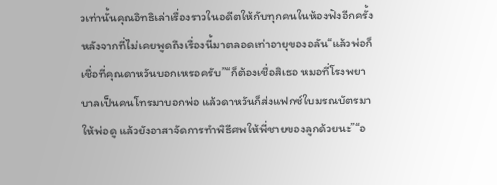วเท่านั้นคุณอิทธิเล่าเรื่องราวในอดีตให้กับทุกคนในห้องฟังอีกครั้งหลังจากที่ไม่เคยพูดถึงเรื่องนี้มาตลอดเท่าอายุของอลัน“แล้วพ่อก็เชื่อที่คุณดาหวันบอกเหรอครับ”“ก็ต้องเชื่อสิเธอ หมอที่โรงพยาบาลเป็นคนโทรมาบอกพ่อ แล้วดาหวันก็ส่งแฟกซ์ใบมรณบัตรมาให้พ่อดู แล้วยังอาสาจัดการทำพิธีศพให้พี่ชายของลูกด้วยนะ”“อ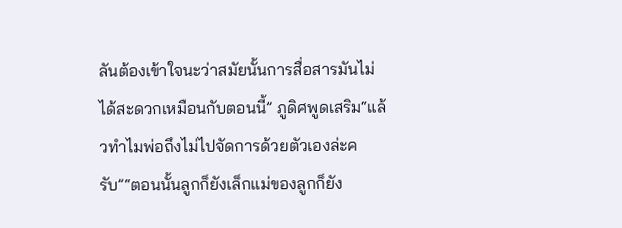ลันต้องเข้าใจนะว่าสมัยนั้นการสื่อสารมันไม่ได้สะดวกเหมือนกับตอนนี้” ภูดิศพูดเสริม“แล้วทำไมพ่อถึงไม่ไปจัดการด้วยตัวเองล่ะครับ”“ตอนนั้นลูกก็ยังเล็กแม่ของลูกก็ยัง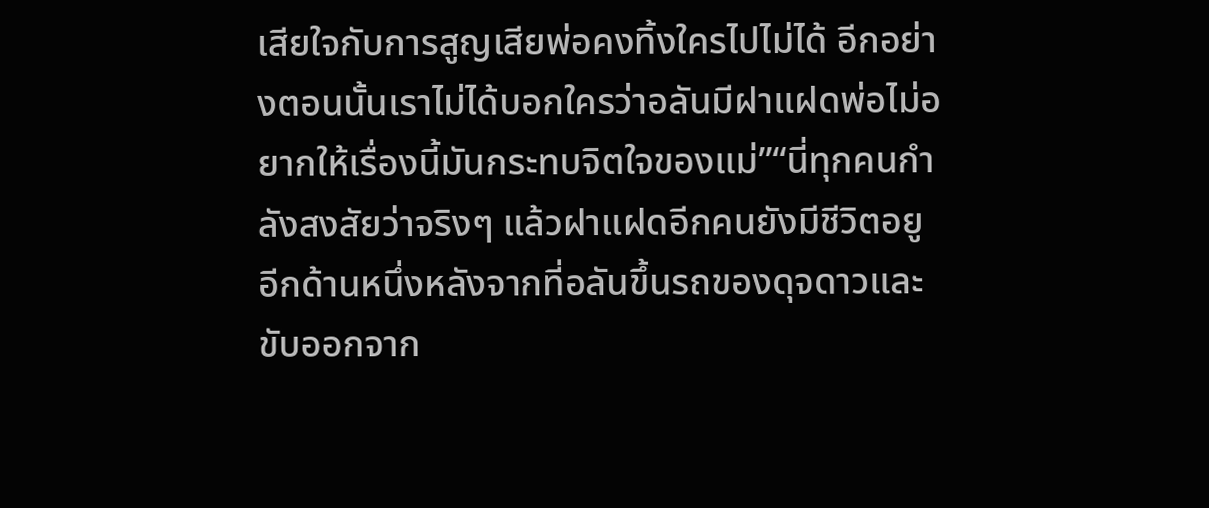เสียใจกับการสูญเสียพ่อคงทิ้งใครไปไม่ได้ อีกอย่างตอนนั้นเราไม่ได้บอกใครว่าอลันมีฝาแฝดพ่อไม่อยากให้เรื่องนี้มันกระทบจิตใจของแม่”“นี่ทุกคนกำลังสงสัยว่าจริงๆ แล้วฝาแฝดอีกคนยังมีชีวิตอยู
อีกด้านหนึ่งหลังจากที่อลันขึ้นรถของดุจดาวและขับออกจาก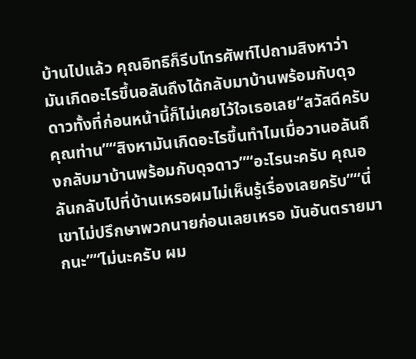บ้านไปแล้ว คุณอิทธิก็รีบโทรศัพท์ไปถามสิงหาว่ามันเกิดอะไรขึ้นอลันถึงได้กลับมาบ้านพร้อมกับดุจดาวทั้งที่ก่อนหน้านี้ก็ไม่เคยไว้ใจเธอเลย“สวัสดีครับคุณท่าน”“สิงหามันเกิดอะไรขึ้นทำไมเมื่อวานอลันถึงกลับมาบ้านพร้อมกับดุจดาว”“อะไรนะครับ คุณอลันกลับไปที่บ้านเหรอผมไม่เห็นรู้เรื่องเลยครับ”“นี่เขาไม่ปรึกษาพวกนายก่อนเลยเหรอ มันอันตรายมากนะ”“ไม่นะครับ ผม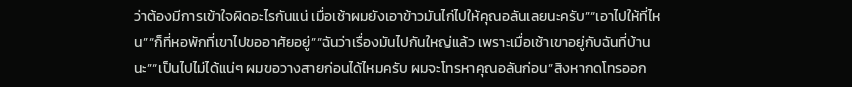ว่าต้องมีการเข้าใจผิดอะไรกันแน่ เมื่อเช้าผมยังเอาข้าวมันไก่ไปให้คุณอลันเลยนะครับ”“เอาไปให้ที่ไหน”“ก็ที่หอพักที่เขาไปขออาศัยอยู่”“ฉันว่าเรื่องมันไปกันใหญ่แล้ว เพราะเมื่อเช้าเขาอยู่กับฉันที่บ้านนะ”“เป็นไปไม่ได้แน่ๆ ผมขอวางสายก่อนได้ไหมครับ ผมจะโทรหาคุณอลันก่อน”สิงหากดโทรออก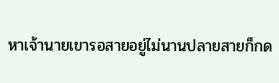หาเจ้านายเขารอสายอยู่ไม่นานปลายสายก็กด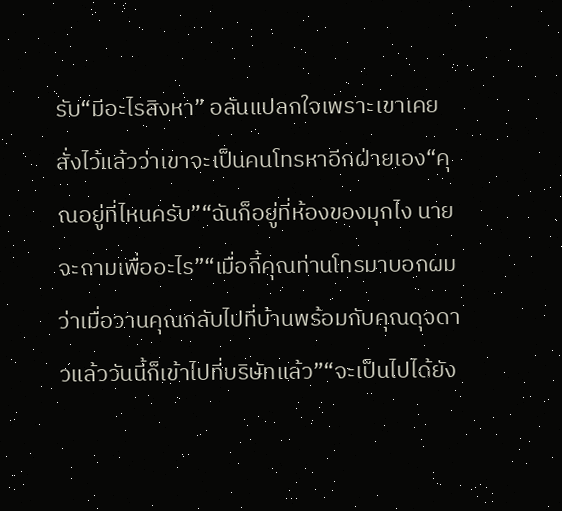รับ“มีอะไรสิงหา” อลันแปลกใจเพราะเขาเคยสั่งไว้แล้วว่าเขาจะเป็นคนโทรหาอีกฝ่ายเอง“คุณอยู่ที่ไหนครับ”“ฉันก็อยู่ที่ห้องของมุกไง นายจะถามเพื่ออะไร”“เมื่อกี้คุณท่านโทรมาบอกผมว่าเมื่อวานคุณกลับไปที่บ้านพร้อมกับคุณดุจดาวแล้ววันนี้ก็เข้าไปที่บริษัทแล้ว”“จะเป็นไปได้ยัง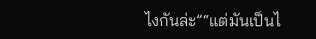ไงกันล่ะ”“แต่มันเป็นไ